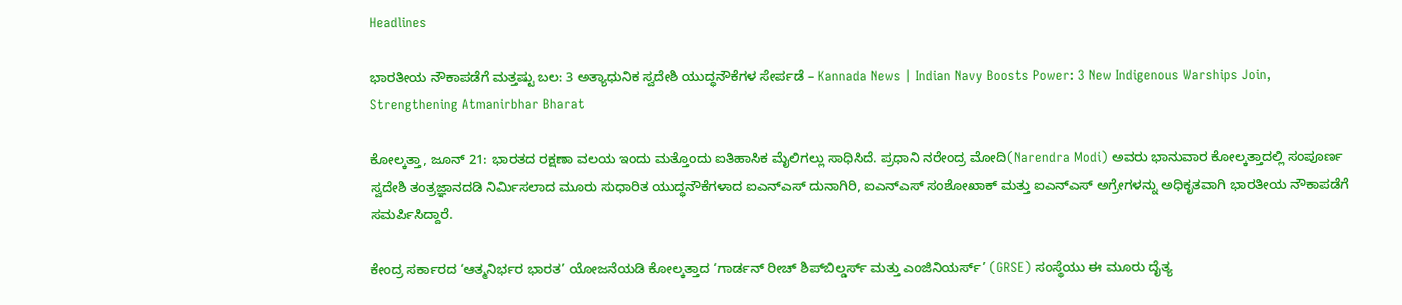Headlines

ಭಾರತೀಯ ನೌಕಾಪಡೆಗೆ ಮತ್ತಷ್ಟು ಬಲ: 3 ಅತ್ಯಾಧುನಿಕ ಸ್ವದೇಶಿ ಯುದ್ಧನೌಕೆಗಳ ಸೇರ್ಪಡೆ – Kannada News | Indian Navy Boosts Power: 3 New Indigenous Warships Join, Strengthening Atmanirbhar Bharat

ಕೋಲ್ಕತ್ತಾ, ಜೂನ್ 21: ಭಾರತದ ರಕ್ಷಣಾ ವಲಯ ಇಂದು ಮತ್ತೊಂದು ಐತಿಹಾಸಿಕ ಮೈಲಿಗಲ್ಲು ಸಾಧಿಸಿದೆ. ಪ್ರಧಾನಿ ನರೇಂದ್ರ ಮೋದಿ(Narendra Modi) ಅವರು ಭಾನುವಾರ ಕೋಲ್ಕತ್ತಾದಲ್ಲಿ ಸಂಪೂರ್ಣ ಸ್ವದೇಶಿ ತಂತ್ರಜ್ಞಾನದಡಿ ನಿರ್ಮಿಸಲಾದ ಮೂರು ಸುಧಾರಿತ ಯುದ್ಧನೌಕೆಗಳಾದ ಐಎನ್‌ಎಸ್ ದುನಾಗಿರಿ, ಐಎನ್‌ಎಸ್ ಸಂಶೋಖಾಕ್ ಮತ್ತು ಐಎನ್‌ಎಸ್ ಅಗ್ರೇಗಳನ್ನು ಅಧಿಕೃತವಾಗಿ ಭಾರತೀಯ ನೌಕಾಪಡೆಗೆ ಸಮರ್ಪಿಸಿದ್ದಾರೆ.

ಕೇಂದ್ರ ಸರ್ಕಾರದ ‘ಆತ್ಮನಿರ್ಭರ ಭಾರತ’ ಯೋಜನೆಯಡಿ ಕೋಲ್ಕತ್ತಾದ ‘ಗಾರ್ಡನ್ ರೀಚ್ ಶಿಪ್‌ಬಿಲ್ಡರ್ಸ್ ಮತ್ತು ಎಂಜಿನಿಯರ್ಸ್’ (GRSE) ಸಂಸ್ಥೆಯು ಈ ಮೂರು ದೈತ್ಯ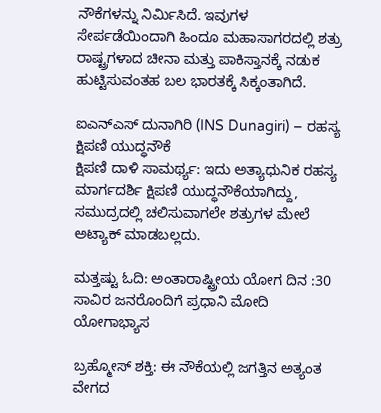ನೌಕೆಗಳನ್ನು ನಿರ್ಮಿಸಿದೆ. ಇವುಗಳ ಸೇರ್ಪಡೆಯಿಂದಾಗಿ ಹಿಂದೂ ಮಹಾಸಾಗರದಲ್ಲಿ ಶತ್ರು ರಾಷ್ಟ್ರಗಳಾದ ಚೀನಾ ಮತ್ತು ಪಾಕಿಸ್ತಾನಕ್ಕೆ ನಡುಕ ಹುಟ್ಟಿಸುವಂತಹ ಬಲ ಭಾರತಕ್ಕೆ ಸಿಕ್ಕಂತಾಗಿದೆ.

ಐಎನ್ಎಸ್ ದುನಾಗಿರಿ (INS Dunagiri) – ರಹಸ್ಯ ಕ್ಷಿಪಣಿ ಯುದ್ಧನೌಕೆ
ಕ್ಷಿಪಣಿ ದಾಳಿ ಸಾಮರ್ಥ್ಯ: ಇದು ಅತ್ಯಾಧುನಿಕ ರಹಸ್ಯ ಮಾರ್ಗದರ್ಶಿ ಕ್ಷಿಪಣಿ ಯುದ್ಧನೌಕೆಯಾಗಿದ್ದು, ಸಮುದ್ರದಲ್ಲಿ ಚಲಿಸುವಾಗಲೇ ಶತ್ರುಗಳ ಮೇಲೆ ಅಟ್ಯಾಕ್ ಮಾಡಬಲ್ಲದು.

ಮತ್ತಷ್ಟು ಓದಿ: ಅಂತಾರಾಷ್ಟ್ರೀಯ ಯೋಗ ದಿನ :30 ಸಾವಿರ ಜನರೊಂದಿಗೆ ಪ್ರಧಾನಿ ಮೋದಿ ಯೋಗಾಭ್ಯಾಸ

ಬ್ರಹ್ಮೋಸ್ ಶಕ್ತಿ: ಈ ನೌಕೆಯಲ್ಲಿ ಜಗತ್ತಿನ ಅತ್ಯಂತ ವೇಗದ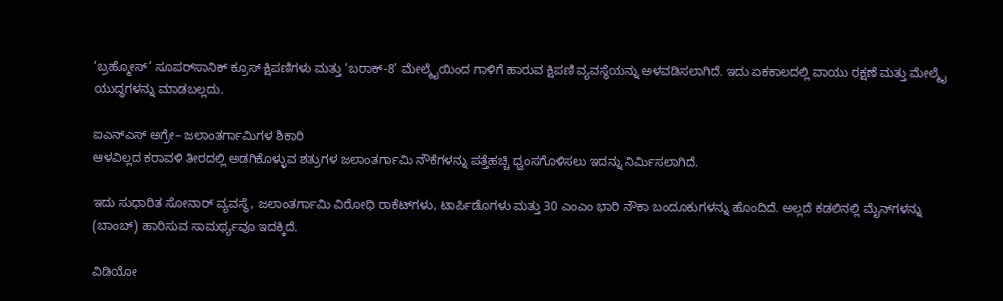‘ಬ್ರಹ್ಮೋಸ್’ ಸೂಪರ್‌ಸಾನಿಕ್ ಕ್ರೂಸ್ ಕ್ಷಿಪಣಿಗಳು ಮತ್ತು ‘ಬರಾಕ್-8’ ಮೇಲ್ಮೈಯಿಂದ ಗಾಳಿಗೆ ಹಾರುವ ಕ್ಷಿಪಣಿ ವ್ಯವಸ್ಥೆಯನ್ನು ಅಳವಡಿಸಲಾಗಿದೆ. ಇದು ಏಕಕಾಲದಲ್ಲಿ ವಾಯು ರಕ್ಷಣೆ ಮತ್ತು ಮೇಲ್ಮೈ ಯುದ್ಧಗಳನ್ನು ಮಾಡಬಲ್ಲದು.

ಐಎನ್ಎಸ್ ಅಗ್ರೇ– ಜಲಾಂತರ್ಗಾಮಿಗಳ ಶಿಕಾರಿ
ಆಳವಿಲ್ಲದ ಕರಾವಳಿ ತೀರದಲ್ಲಿ ಅಡಗಿಕೊಳ್ಳುವ ಶತ್ರುಗಳ ಜಲಾಂತರ್ಗಾಮಿ ನೌಕೆಗಳನ್ನು ಪತ್ತೆಹಚ್ಚಿ ಧ್ವಂಸಗೊಳಿಸಲು ಇದನ್ನು ನಿರ್ಮಿಸಲಾಗಿದೆ.

ಇದು ಸುಧಾರಿತ ಸೋನಾರ್ ವ್ಯವಸ್ಥೆ, ಜಲಾಂತರ್ಗಾಮಿ ವಿರೋಧಿ ರಾಕೆಟ್‌ಗಳು, ಟಾರ್ಪಿಡೊಗಳು ಮತ್ತು 30 ಎಂಎಂ ಭಾರಿ ನೌಕಾ ಬಂದೂಕುಗಳನ್ನು ಹೊಂದಿದೆ. ಅಲ್ಲದೆ ಕಡಲಿನಲ್ಲಿ ಮೈನ್‌ಗಳನ್ನು (ಬಾಂಬ್) ಹಾರಿಸುವ ಸಾಮರ್ಥ್ಯವೂ ಇದಕ್ಕಿದೆ.

ವಿಡಿಯೋ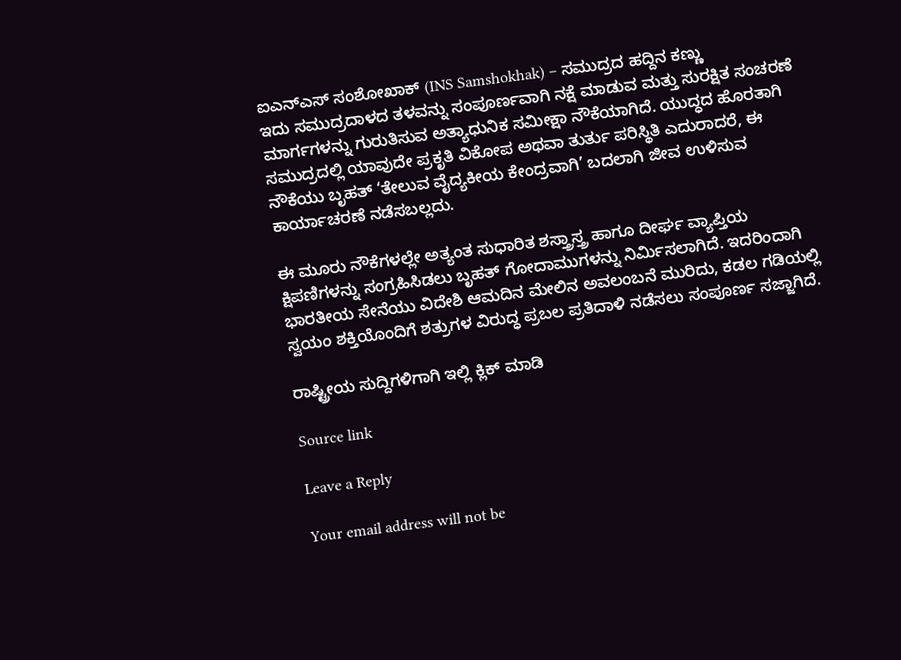ಐಎನ್ಎಸ್ ಸಂಶೋಖಾಕ್ (INS Samshokhak) – ಸಮುದ್ರದ ಹದ್ದಿನ ಕಣ್ಣು
ಇದು ಸಮುದ್ರದಾಳದ ತಳವನ್ನು ಸಂಪೂರ್ಣವಾಗಿ ನಕ್ಷೆ ಮಾಡುವ ಮತ್ತು ಸುರಕ್ಷಿತ ಸಂಚರಣೆ ಮಾರ್ಗಗಳನ್ನು ಗುರುತಿಸುವ ಅತ್ಯಾಧುನಿಕ ಸಮೀಕ್ಷಾ ನೌಕೆಯಾಗಿದೆ. ಯುದ್ಧದ ಹೊರತಾಗಿ ಸಮುದ್ರದಲ್ಲಿ ಯಾವುದೇ ಪ್ರಕೃತಿ ವಿಕೋಪ ಅಥವಾ ತುರ್ತು ಪರಿಸ್ಥಿತಿ ಎದುರಾದರೆ, ಈ ನೌಕೆಯು ಬೃಹತ್ ‘ತೇಲುವ ವೈದ್ಯಕೀಯ ಕೇಂದ್ರವಾಗಿ’ ಬದಲಾಗಿ ಜೀವ ಉಳಿಸುವ ಕಾರ್ಯಾಚರಣೆ ನಡೆಸಬಲ್ಲದು.

ಈ ಮೂರು ನೌಕೆಗಳಲ್ಲೇ ಅತ್ಯಂತ ಸುಧಾರಿತ ಶಸ್ತ್ರಾಸ್ತ್ರ ಹಾಗೂ ದೀರ್ಘ ವ್ಯಾಪ್ತಿಯ ಕ್ಷಿಪಣಿಗಳನ್ನು ಸಂಗ್ರಹಿಸಿಡಲು ಬೃಹತ್ ಗೋದಾಮುಗಳನ್ನು ನಿರ್ಮಿಸಲಾಗಿದೆ. ಇದರಿಂದಾಗಿ ಭಾರತೀಯ ಸೇನೆಯು ವಿದೇಶಿ ಆಮದಿನ ಮೇಲಿನ ಅವಲಂಬನೆ ಮುರಿದು, ಕಡಲ ಗಡಿಯಲ್ಲಿ ಸ್ವಯಂ ಶಕ್ತಿಯೊಂದಿಗೆ ಶತ್ರುಗಳ ವಿರುದ್ಧ ಪ್ರಬಲ ಪ್ರತಿದಾಳಿ ನಡೆಸಲು ಸಂಪೂರ್ಣ ಸಜ್ಜಾಗಿದೆ.

ರಾಷ್ಟ್ರೀಯ ಸುದ್ದಿಗಳಿಗಾಗಿ ಇಲ್ಲಿ ಕ್ಲಿಕ್ ಮಾಡಿ

Source link

Leave a Reply

Your email address will not be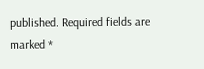published. Required fields are marked *